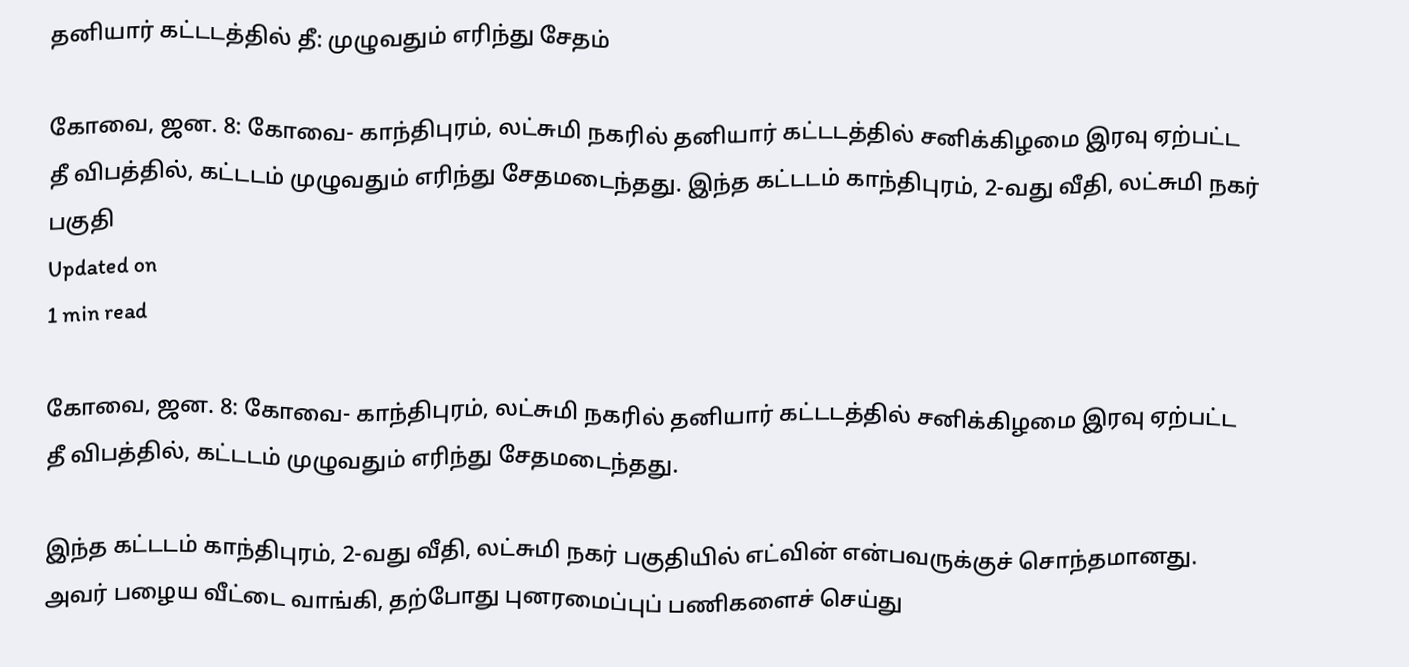தனியார் கட்டடத்தில் தீ: முழுவதும் எரிந்து சேதம்

கோவை, ஜன. 8: கோவை- காந்திபுரம், லட்சுமி நகரில் தனியார் கட்டடத்தில் சனிக்கிழமை இரவு ஏற்பட்ட தீ விபத்தில், கட்டடம் முழுவதும் எரிந்து சேதமடைந்தது. இந்த கட்டடம் காந்திபுரம், 2-வது வீதி, லட்சுமி நகர் பகுதி
Updated on
1 min read

கோவை, ஜன. 8: கோவை- காந்திபுரம், லட்சுமி நகரில் தனியார் கட்டடத்தில் சனிக்கிழமை இரவு ஏற்பட்ட தீ விபத்தில், கட்டடம் முழுவதும் எரிந்து சேதமடைந்தது.

இந்த கட்டடம் காந்திபுரம், 2-வது வீதி, லட்சுமி நகர் பகுதியில் எட்வின் என்பவருக்குச் சொந்தமானது. அவர் பழைய வீட்டை வாங்கி, தற்போது புனரமைப்புப் பணிகளைச் செய்து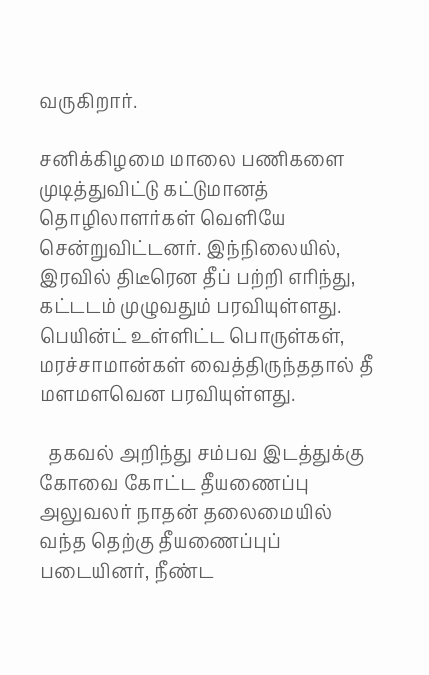வருகிறார்.

சனிக்கிழமை மாலை பணிகளை முடித்துவிட்டு கட்டுமானத் தொழிலாளர்கள் வெளியே சென்றுவிட்டனர். இந்நிலையில், இரவில் திடீரென தீப் பற்றி எரிந்து, கட்டடம் முழுவதும் பரவியுள்ளது. பெயின்ட் உள்ளிட்ட பொருள்கள், மரச்சாமான்கள் வைத்திருந்ததால் தீ மளமளவென பரவியுள்ளது.

  தகவல் அறிந்து சம்பவ இடத்துக்கு கோவை கோட்ட தீயணைப்பு அலுவலர் நாதன் தலைமையில் வந்த தெற்கு தீயணைப்புப் படையினர், நீண்ட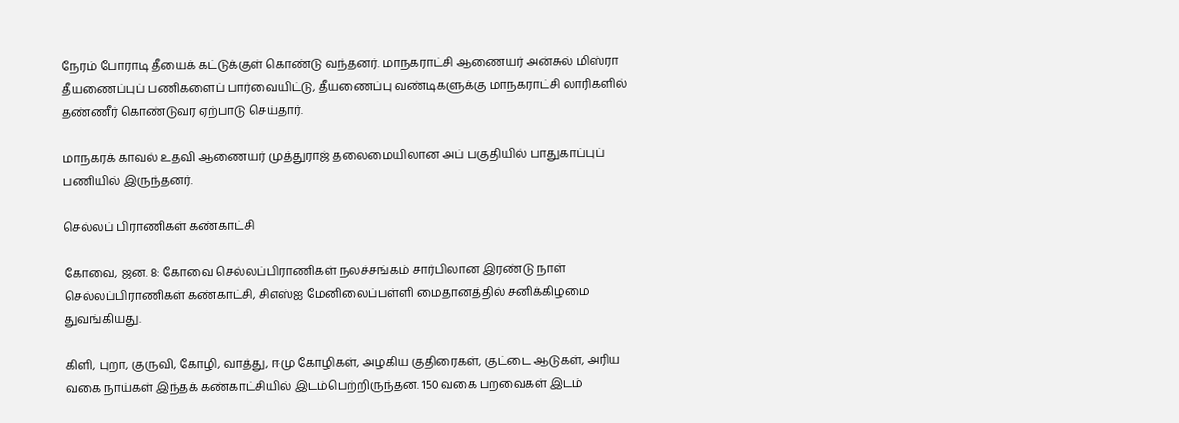நேரம் போராடி தீயைக் கட்டுக்குள் கொண்டு வந்தனர். மாநகராட்சி ஆணையர் அன்சுல் மிஸ்ரா தீயணைப்புப் பணிகளைப் பார்வையிட்டு, தீயணைப்பு வண்டிகளுக்கு மாநகராட்சி லாரிகளில் தண்ணீர் கொண்டுவர ஏற்பாடு செய்தார்.

மாநகரக் காவல் உதவி ஆணையர் முத்துராஜ் தலைமையிலான அப் பகுதியில் பாதுகாப்புப் பணியில் இருந்தனர்.

செல்லப் பிராணிகள் கண்காட்சி

கோவை, ஜன. 8: கோவை செல்லப்பிராணிகள் நலச்சங்கம் சார்பிலான இரண்டு நாள் செல்லப்பிராணிகள் கண்காட்சி, சிஎஸ்ஐ மேனிலைப்பள்ளி மைதானத்தில் சனிக்கிழமை துவங்கியது.

கிளி, புறா, குருவி, கோழி, வாத்து, ஈமு கோழிகள், அழகிய குதிரைகள், குட்டை ஆடுகள், அரிய வகை நாய்கள் இந்தக் கண்காட்சியில் இடம்பெற்றிருந்தன. 150 வகை பறவைகள் இடம்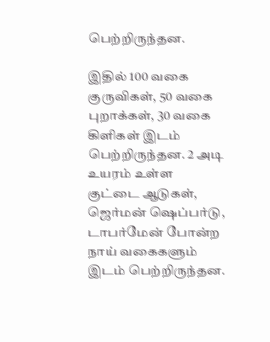பெற்றிருந்தன.

இதில் 100 வகை குருவிகள், 50 வகை புறாக்கள், 30 வகை கிளிகள் இடம் பெற்றிருந்தன. 2 அடி உயரம் உள்ள குட்டை ஆடுகள், ஜெர்மன் ஷெப்பர்டு, டாபர்மேன் போன்ற நாய் வகைகளும் இடம் பெற்றிருந்தன.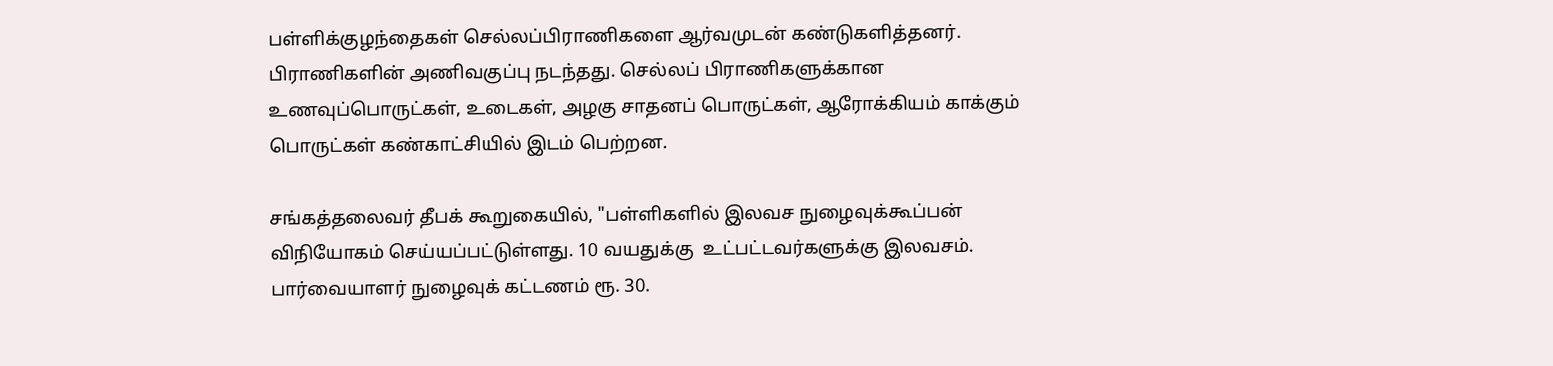பள்ளிக்குழந்தைகள் செல்லப்பிராணிகளை ஆர்வமுடன் கண்டுகளித்தனர். பிராணிகளின் அணிவகுப்பு நடந்தது. செல்லப் பிராணிகளுக்கான உணவுப்பொருட்கள், உடைகள், அழகு சாதனப் பொருட்கள், ஆரோக்கியம் காக்கும் பொருட்கள் கண்காட்சியில் இடம் பெற்றன.

சங்கத்தலைவர் தீபக் கூறுகையில், "பள்ளிகளில் இலவச நுழைவுக்கூப்பன் விநியோகம் செய்யப்பட்டுள்ளது. 10 வயதுக்கு  உட்பட்டவர்களுக்கு இலவசம். பார்வையாளர் நுழைவுக் கட்டணம் ரூ. 30.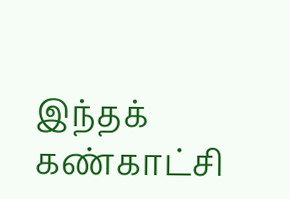இந்தக் கண்காட்சி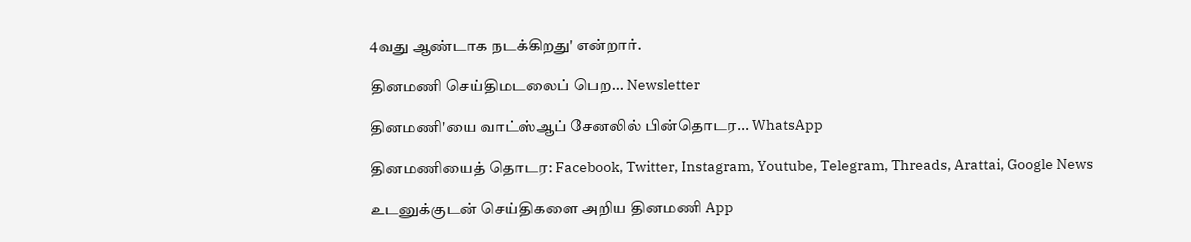4வது ஆண்டாக நடக்கிறது' என்றார்.

தினமணி செய்திமடலைப் பெற... Newsletter

தினமணி'யை வாட்ஸ்ஆப் சேனலில் பின்தொடர... WhatsApp

தினமணியைத் தொடர: Facebook, Twitter, Instagram, Youtube, Telegram, Threads, Arattai, Google News

உடனுக்குடன் செய்திகளை அறிய தினமணி App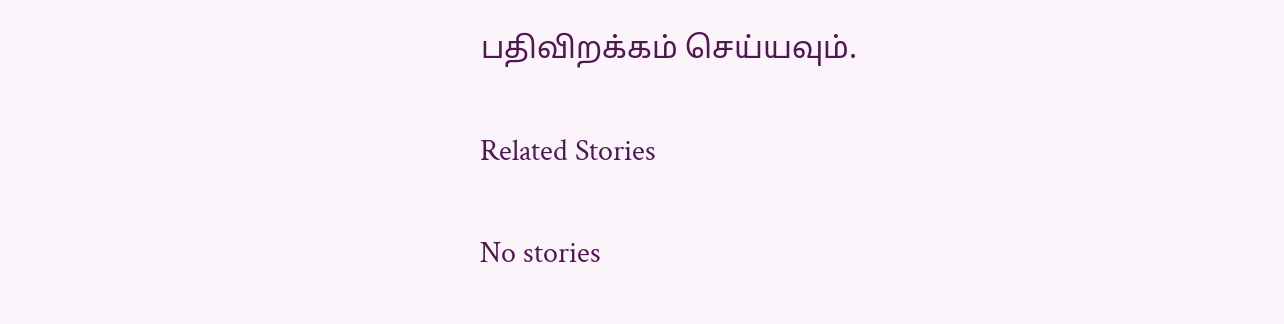பதிவிறக்கம் செய்யவும்.

Related Stories

No stories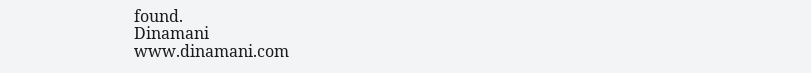found.
Dinamani
www.dinamani.com